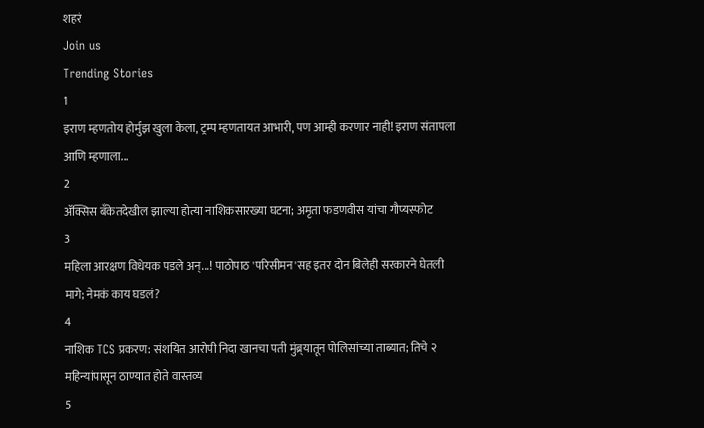शहरं
Join us
Trending Stories
1
इराण म्हणतोय होर्मुझ खुला केला, ट्रम्प म्हणतायत आभारी, पण आम्ही करणार नाही! इराण संतापला आणि म्हणाला...
2
ॲक्सिस बँकेतदेखील झाल्या होत्या नाशिकसारख्या घटना; अमृता फडणवीस यांचा गौप्यस्फोट
3
महिला आरक्षण विधेयक पडले अन्...! पाठोपाठ 'परिसीमन'सह इतर दोन बिलेही सरकारने घेतली मागे; नेमकं काय घडलं?
4
नाशिक TCS प्रकरण: संशयित आरोपी निदा खानचा पती मुंब्र्यातून पोलिसांच्या ताब्यात; तिचे २ महिन्यांपासून ठाण्यात होते वास्तव्य
5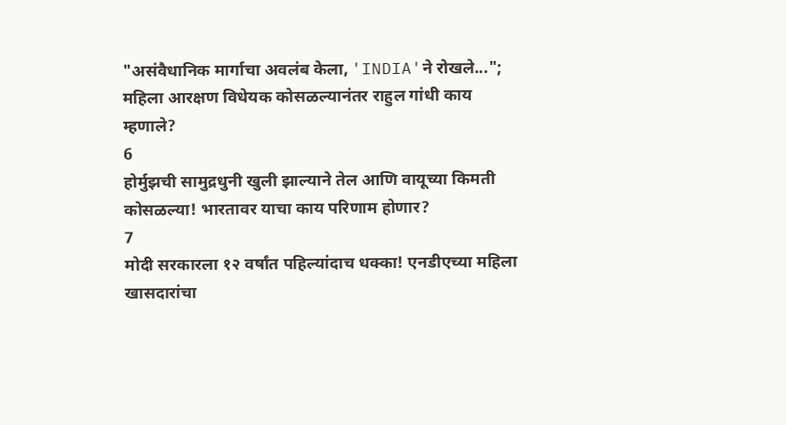"असंवैधानिक मार्गाचा अवलंब केला, 'INDIA'ने रोखले..."; महिला आरक्षण विधेयक कोसळल्यानंतर राहुल गांधी काय म्हणाले?
6
होर्मुझची सामुद्रधुनी खुली झाल्याने तेल आणि वायूच्या किमती कोसळल्या! भारतावर याचा काय परिणाम होणार?
7
मोदी सरकारला १२ वर्षांत पहिल्यांदाच धक्का! एनडीएच्या महिला खासदारांचा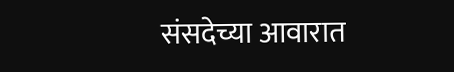संसदेच्या आवारात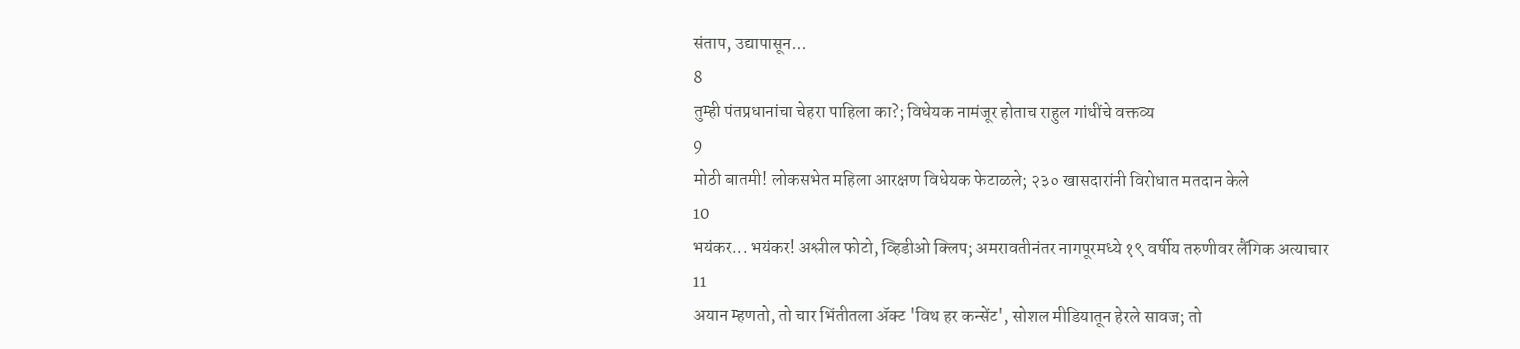संताप, उद्यापासून...
8
तुम्ही पंतप्रधानांचा चेहरा पाहिला का?; विधेयक नामंजूर होताच राहुल गांधींचे वक्तव्य
9
मोठी बातमी! लोकसभेत महिला आरक्षण विधेयक फेटाळले; २३० खासदारांनी विरोधात मतदान केले
10
भयंकर... भयंकर! अश्लील फोटो, व्हिडीओ क्लिप; अमरावतीनंतर नागपूरमध्ये १९ वर्षीय तरुणीवर लैंगिक अत्याचार
11
अयान म्हणतो, तो चार भिंतीतला अ‍ॅक्ट 'विथ हर कन्सेंट', सोशल मीडियातून हेरले सावज; तो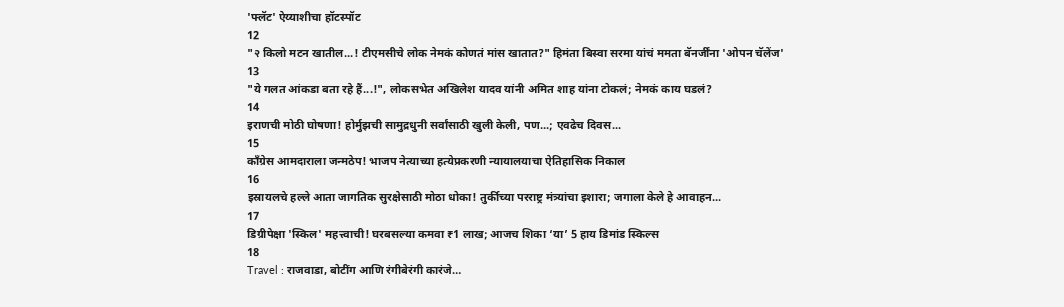'फ्लॅट' ऐय्याशीचा हॉटस्पॉट
12
"२ किलो मटन खातील...! टीएमसीचे लोक नेमकं कोणतं मांस खातात?" हिमंता बिस्वा सरमा यांचं ममता बॅनर्जींना 'ओपन चॅलेंज'
13
"ये गलत आंकडा बता रहे हैं...!", लोकसभेत अखिलेश यादव यांनी अमित शाह यांना टोकलं; नेमकं काय घडलं?
14
इराणची मोठी घोषणा! होर्मुझची सामुद्रधुनी सर्वांसाठी खुली केली, पण...; एवढेच दिवस...
15
काँग्रेस आमदाराला जन्मठेप! भाजप नेत्याच्या हत्येप्रकरणी न्यायालयाचा ऐतिहासिक निकाल
16
इस्रायलचे हल्ले आता जागतिक सुरक्षेसाठी मोठा धोका! तुर्कीच्या परराष्ट्र मंत्र्यांचा इशारा; जगाला केले हे आवाहन...
17
डिग्रीपेक्षा 'स्किल' महत्त्वाची! घरबसल्या कमवा ₹1 लाख; आजच शिका ‘या’ 5 हाय डिमांड स्किल्स
18
Travel : राजवाडा, बोटींग आणि रंगीबेरंगी कारंजे…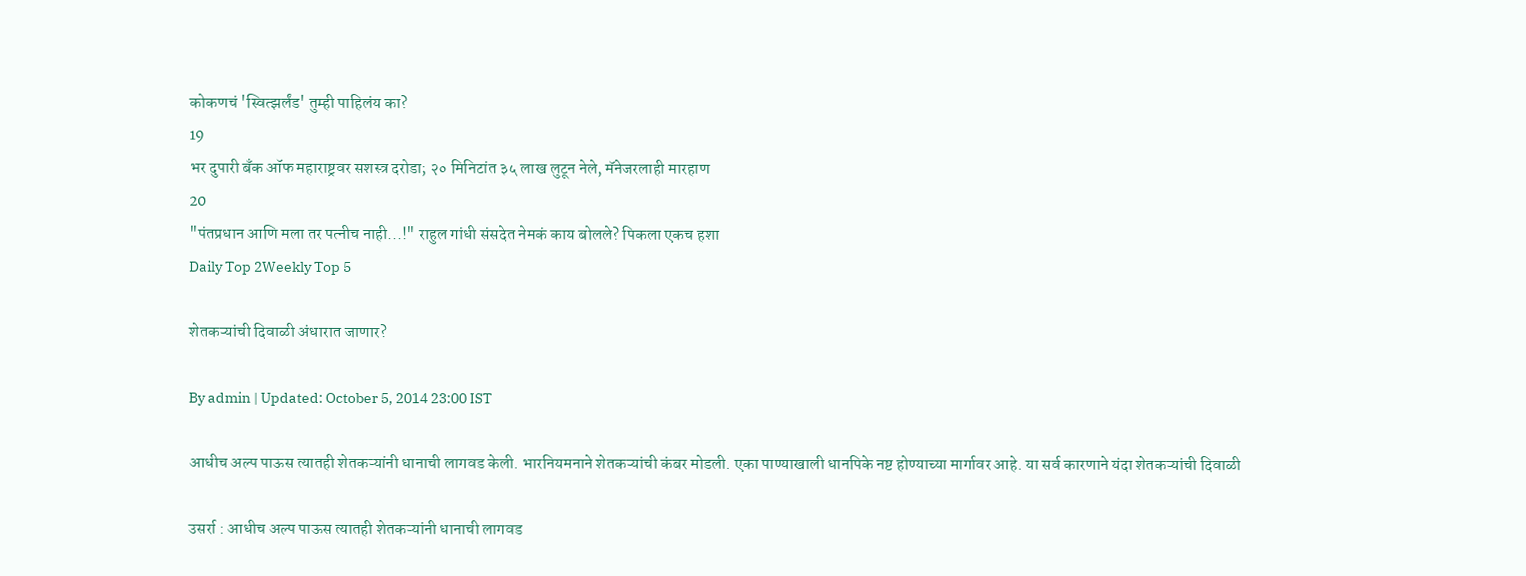कोकणचं 'स्वित्झर्लंड' तुम्ही पाहिलंय का?
19
भर दुपारी बँक ऑफ महाराष्ट्रवर सशस्त्र दरोडा; २० मिनिटांत ३५ लाख लुटून नेले, मॅनेजरलाही मारहाण
20
"पंतप्रधान आणि मला तर पत्नीच नाही...!" राहुल गांधी संसदेत नेमकं काय बोलले? पिकला एकच हशा
Daily Top 2Weekly Top 5

शेतकऱ्यांची दिवाळी अंधारात जाणार?

By admin | Updated: October 5, 2014 23:00 IST

आधीच अल्प पाऊस त्यातही शेतकऱ्यांनी धानाची लागवड केली. भारनियमनाने शेतकऱ्यांची कंबर मोडली. एका पाण्याखाली धानपिके नष्ट होण्याच्या मार्गावर आहे. या सर्व कारणाने यंदा शेतकऱ्यांची दिवाळी

उसर्रा : आधीच अल्प पाऊस त्यातही शेतकऱ्यांनी धानाची लागवड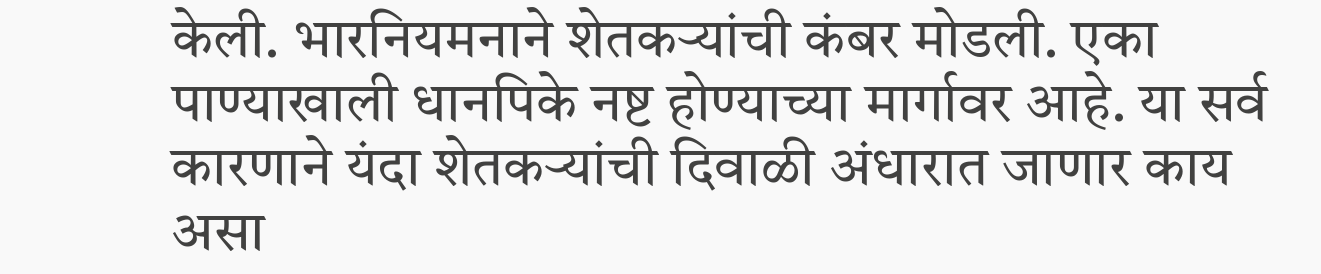केली. भारनियमनाने शेतकऱ्यांची कंबर मोडली. एका पाण्याखाली धानपिके नष्ट होण्याच्या मार्गावर आहे. या सर्व कारणाने यंदा शेतकऱ्यांची दिवाळी अंधारात जाणार काय असा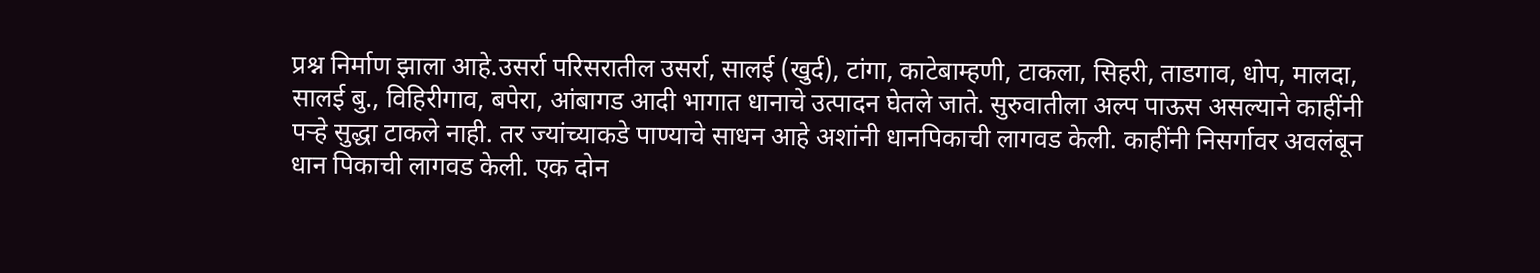प्रश्न निर्माण झाला आहे.उसर्रा परिसरातील उसर्रा, सालई (खुर्द), टांगा, काटेबाम्हणी, टाकला, सिहरी, ताडगाव, धोप, मालदा, सालई बु., विहिरीगाव, बपेरा, आंबागड आदी भागात धानाचे उत्पादन घेतले जाते. सुरुवातीला अल्प पाऊस असल्याने काहींनी पऱ्हे सुद्धा टाकले नाही. तर ज्यांच्याकडे पाण्याचे साधन आहे अशांनी धानपिकाची लागवड केली. काहींनी निसर्गावर अवलंबून धान पिकाची लागवड केली. एक दोन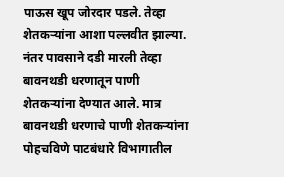पाऊस खूप जोरदार पडले. तेव्हा शेतकऱ्यांना आशा पल्लवीत झाल्या. नंतर पावसाने दडी मारली तेव्हा बावनथडी धरणातून पाणी शेतकऱ्यांना देण्यात आले. मात्र बावनथडी धरणाचे पाणी शेतकऱ्यांना पोहचविणे पाटबंधारे विभागातील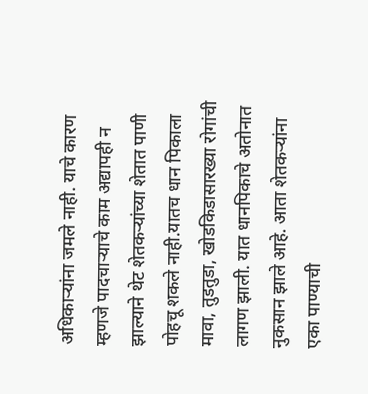अधिकाऱ्यांना जमले नाही. याचे कारण म्हणजे पादचाऱ्याचे काम अद्यापही न झाल्याने थेट शेतकऱ्यांच्या शेतात पाणी पोहचू शकले नाही.यातच धान पिकाला मावा, तुडतुडा, खोडकिडासारख्या रोगांची लागण झाली. यात धानपिकाचे अतोनात नुकसान झाले आहे. आता शेतकऱ्यांना एका पाण्याची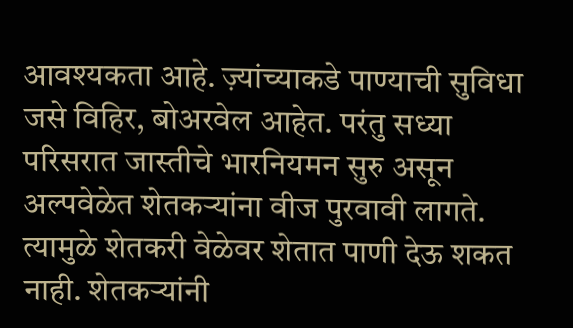आवश्यकता आहे. ज़्यांच्याकडे पाण्याची सुविधा जसे विहिर, बोअरवेल आहेत. परंतु सध्या परिसरात जास्तीचे भारनियमन सुरु असून अल्पवेळेत शेतकऱ्यांना वीज पुरवावी लागते. त्यामुळे शेतकरी वेळेवर शेतात पाणी देऊ शकत नाही. शेतकऱ्यांनी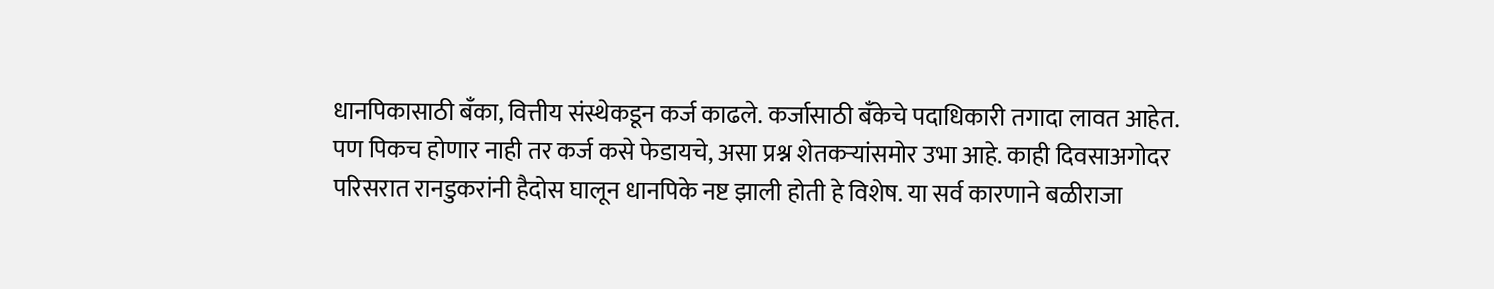धानपिकासाठी बँका, वित्तीय संस्थेकडून कर्ज काढले. कर्जासाठी बँकेचे पदाधिकारी तगादा लावत आहेत. पण पिकच होणार नाही तर कर्ज कसे फेडायचे, असा प्रश्न शेतकऱ्यांसमोर उभा आहे. काही दिवसाअगोदर परिसरात रानडुकरांनी हैदोस घालून धानपिके नष्ट झाली होती हे विशेष. या सर्व कारणाने बळीराजा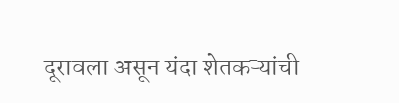दूरावला असून यंदा शेतकऱ्यांची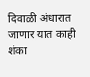दिवाळी अंधारात जाणार यात काही शंका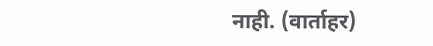नाही. (वार्ताहर)